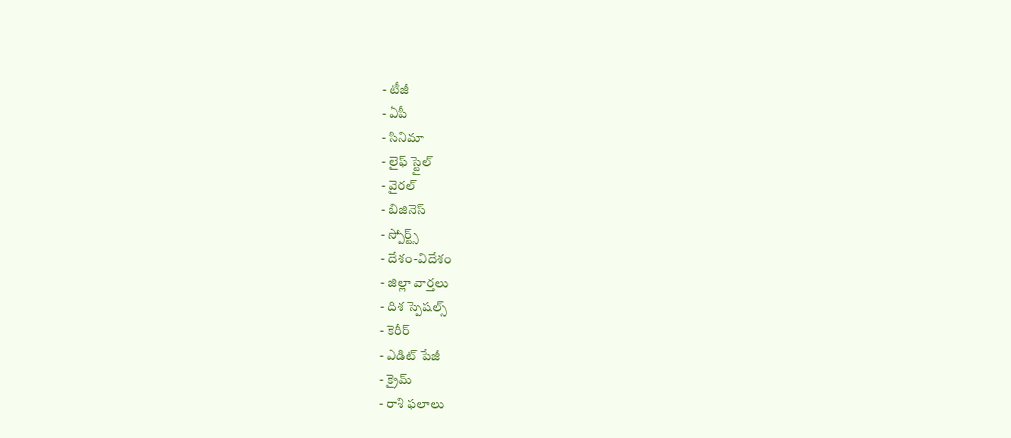- టీజీ
- ఏపీ
- సినిమా
- లైఫ్ స్టైల్
- వైరల్
- బిజినెస్
- స్పోర్ట్స్
- దేశం-విదేశం
- జిల్లా వార్తలు
- దిశ స్పెషల్స్
- కెరీర్
- ఎడిట్ పేజీ
- క్రైమ్
- రాశి ఫలాలు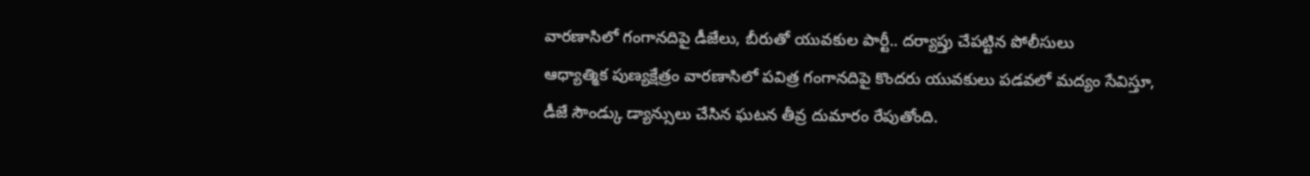వారణాసిలో గంగానదిపై డీజేలు, బీరుతో యువకుల పార్టీ.. దర్యాప్తు చేపట్టిన పోలీసులు
ఆధ్యాత్మిక పుణ్యక్షేత్రం వారణాసిలో పవిత్ర గంగానదిపై కొందరు యువకులు పడవలో మద్యం సేవిస్తూ, డీజే సౌండ్కు డ్యాన్సులు చేసిన ఘటన తీవ్ర దుమారం రేపుతోంది.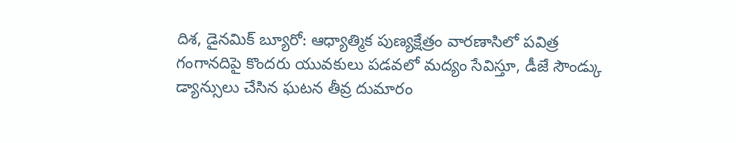దిశ, డైనమిక్ బ్యూరో: ఆధ్యాత్మిక పుణ్యక్షేత్రం వారణాసిలో పవిత్ర గంగానదిపై కొందరు యువకులు పడవలో మద్యం సేవిస్తూ, డీజే సౌండ్కు డ్యాన్సులు చేసిన ఘటన తీవ్ర దుమారం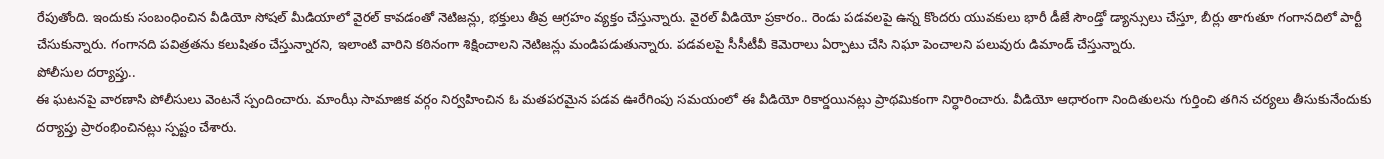రేపుతోంది. ఇందుకు సంబంధించిన వీడియో సోషల్ మీడియాలో వైరల్ కావడంతో నెటిజన్లు, భక్తులు తీవ్ర ఆగ్రహం వ్యక్తం చేస్తున్నారు. వైరల్ వీడియో ప్రకారం.. రెండు పడవలపై ఉన్న కొందరు యువకులు భారీ డీజే సౌండ్తో డ్యాన్సులు చేస్తూ, బీర్లు తాగుతూ గంగానదిలో పార్టీ చేసుకున్నారు. గంగానది పవిత్రతను కలుషితం చేస్తున్నారని, ఇలాంటి వారిని కఠినంగా శిక్షించాలని నెటిజన్లు మండిపడుతున్నారు. పడవలపై సీసీటీవీ కెమెరాలు ఏర్పాటు చేసి నిఘా పెంచాలని పలువురు డిమాండ్ చేస్తున్నారు.
పోలీసుల దర్యాప్తు..
ఈ ఘటనపై వారణాసి పోలీసులు వెంటనే స్పందించారు. మాంఝీ సామాజిక వర్గం నిర్వహించిన ఓ మతపరమైన పడవ ఊరేగింపు సమయంలో ఈ వీడియో రికార్డయినట్లు ప్రాథమికంగా నిర్ధారించారు. వీడియో ఆధారంగా నిందితులను గుర్తించి తగిన చర్యలు తీసుకునేందుకు దర్యాప్తు ప్రారంభించినట్లు స్పష్టం చేశారు.